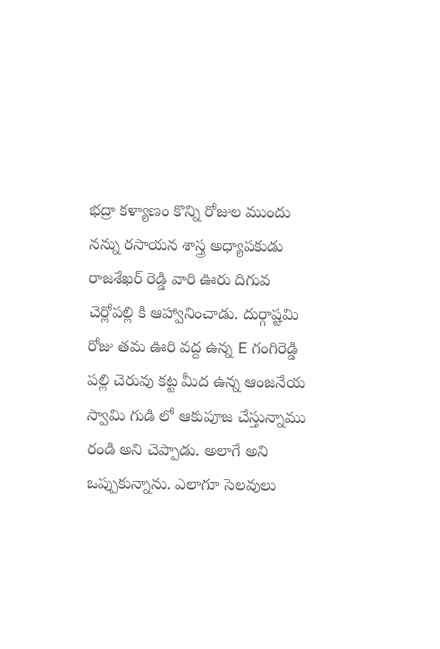భద్రా కళ్యాణం కొన్ని రోజుల ముందు నన్ను రసాయన శాస్త్ర అధ్యాపకుడు రాజశేఖర్ రెడ్డి వారి ఊరు దిగువ చెర్లోపల్లి కి ఆహ్వానించాడు. దుర్గాష్టమి రోజు తమ ఊరి వద్ద ఉన్న E గంగిరెడ్డి పల్లి చెరువు కట్ట మీద ఉన్న ఆంజనేయ స్వామి గుడి లో ఆకుపూజ చేస్తున్నాము రండి అని చెప్పాడు. అలాగే అని ఒప్పుకున్నాను. ఎలాగూ సెలవులు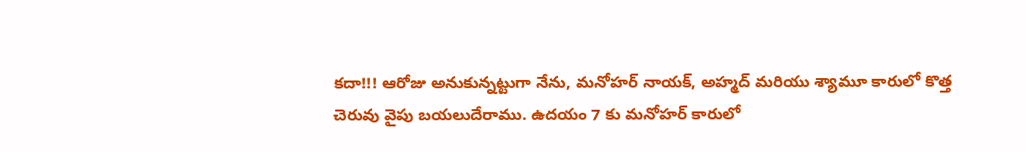కదా!!! ఆరోజు అనుకున్నట్టుగా నేను, మనోహర్ నాయక్, అహ్మద్ మరియు శ్యామూ కారులో కొత్త చెరువు వైపు బయలుదేరాము. ఉదయం 7 కు మనోహర్ కారులో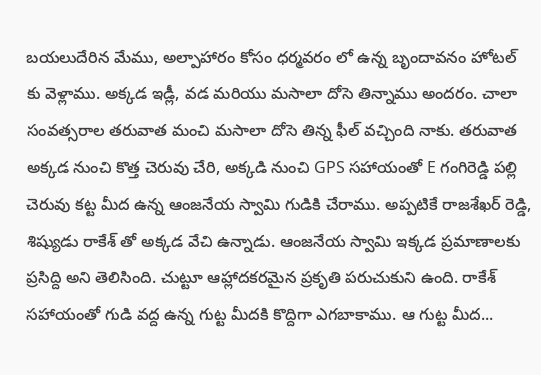బయలుదేరిన మేము, అల్పాహారం కోసం ధర్మవరం లో ఉన్న బృందావనం హోటల్ కు వెళ్లాము. అక్కడ ఇడ్లీ, వడ మరియు మసాలా దోసె తిన్నాము అందరం. చాలా సంవత్సరాల తరువాత మంచి మసాలా దోసె తిన్న ఫీల్ వచ్చింది నాకు. తరువాత అక్కడ నుంచి కొత్త చెరువు చేరి, అక్కడి నుంచి GPS సహాయంతో E గంగిరెడ్డి పల్లి చెరువు కట్ట మీద ఉన్న ఆంజనేయ స్వామి గుడికి చేరాము. అప్పటికే రాజశేఖర్ రెడ్డి, శిష్యుడు రాకేశ్ తో అక్కడ వేచి ఉన్నాడు. ఆంజనేయ స్వామి ఇక్కడ ప్రమాణాలకు ప్రసిద్ది అని తెలిసింది. చుట్టూ ఆహ్లాదకరమైన ప్రకృతి పరుచుకుని ఉంది. రాకేశ్ సహాయంతో గుడి వద్ద ఉన్న గుట్ట మీదకి కొద్దిగా ఎగబాకాము. ఆ గుట్ట మీద...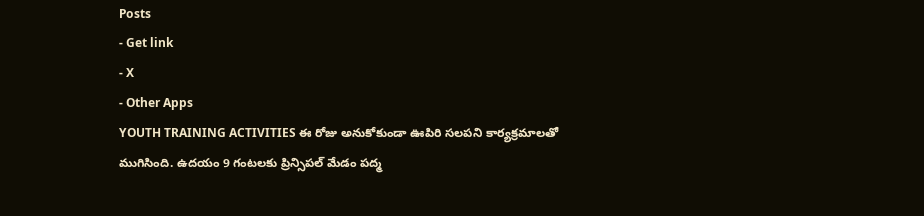Posts
- Get link
- X
- Other Apps
YOUTH TRAINING ACTIVITIES ఈ రోజు అనుకోకుండా ఊపిరి సలపని కార్యక్రమాలతో ముగిసింది. ఉదయం 9 గంటలకు ప్రిన్సిపల్ మేడం పద్మ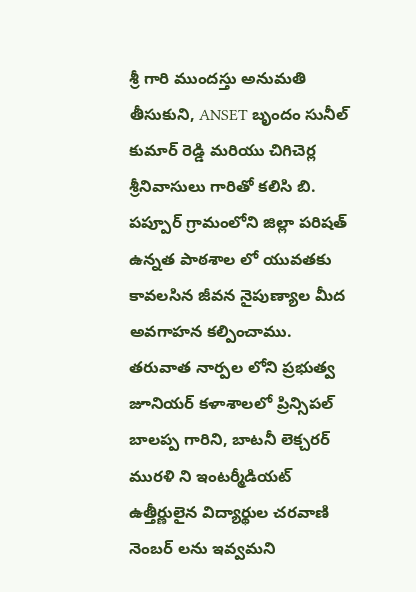శ్రీ గారి ముందస్తు అనుమతి తీసుకుని, ANSET బృందం సునీల్ కుమార్ రెడ్డి మరియు చిగిచెర్ల శ్రీనివాసులు గారితో కలిసి బి. పప్పూర్ గ్రామంలోని జిల్లా పరిషత్ ఉన్నత పాఠశాల లో యువతకు కావలసిన జీవన నైపుణ్యాల మీద అవగాహన కల్పించాము. తరువాత నార్పల లోని ప్రభుత్వ జూనియర్ కళాశాలలో ప్రిన్సిపల్ బాలప్ప గారిని, బాటనీ లెక్చరర్ మురళి ని ఇంటర్మీడియట్ ఉత్తీర్ణులైన విద్యార్థుల చరవాణి నెంబర్ లను ఇవ్వమని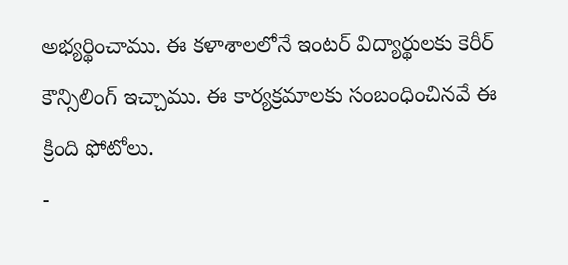అభ్యర్థించాము. ఈ కళాశాలలోనే ఇంటర్ విద్యార్థులకు కెరీర్ కౌన్సిలింగ్ ఇచ్చాము. ఈ కార్యక్రమాలకు సంబంధించినవే ఈ క్రింది ఫోటోలు.
-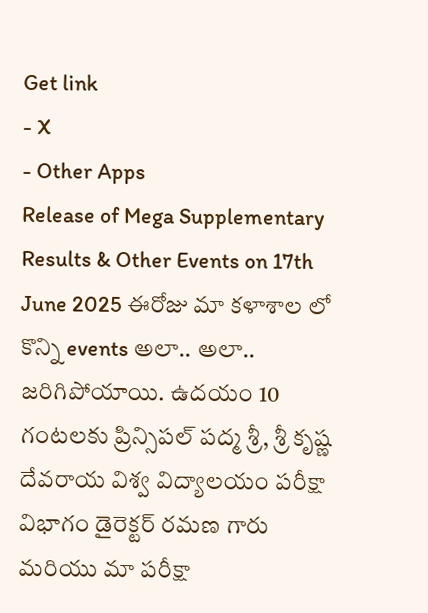Get link
- X
- Other Apps
Release of Mega Supplementary Results & Other Events on 17th June 2025 ఈరోజు మా కళాశాల లో కొన్ని events అలా.. అలా.. జరిగిపోయాయి. ఉదయం 10 గంటలకు ప్రిన్సిపల్ పద్మ శ్రీ, శ్రీ కృష్ణ దేవరాయ విశ్వ విద్యాలయం పరీక్షా విభాగం డైరెక్టర్ రమణ గారు మరియు మా పరీక్షా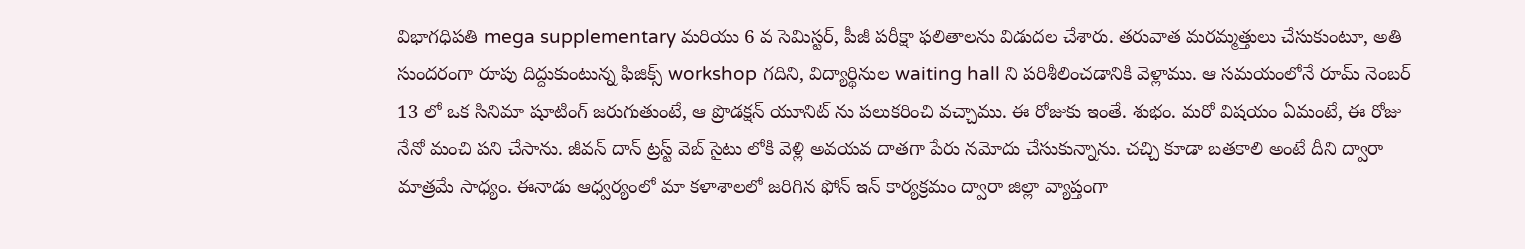విభాగధిపతి mega supplementary మరియు 6 వ సెమిస్టర్, పీజీ పరీక్షా ఫలితాలను విడుదల చేశారు. తరువాత మరమ్మత్తులు చేసుకుంటూ, అతి సుందరంగా రూపు దిద్దుకుంటున్న ఫిజిక్స్ workshop గదిని, విద్యార్థినుల waiting hall ని పరిశీలించడానికి వెళ్లాము. ఆ సమయంలోనే రూమ్ నెంబర్ 13 లో ఒక సినిమా షూటింగ్ జరుగుతుంటే, ఆ ప్రొడక్షన్ యూనిట్ ను పలుకరించి వచ్చాము. ఈ రోజుకు ఇంతే. శుభం. మరో విషయం ఏమంటే, ఈ రోజు నేనో మంచి పని చేసాను. జీవన్ దాన్ ట్రస్ట్ వెబ్ సైటు లోకి వెళ్లి అవయవ దాతగా పేరు నమోదు చేసుకున్నాను. చచ్చి కూడా బతకాలి అంటే దీని ద్వారా మాత్రమే సాధ్యం. ఈనాడు ఆధ్వర్యంలో మా కళాశాలలో జరిగిన ఫోన్ ఇన్ కార్యక్రమం ద్వారా జిల్లా వ్యాప్తంగా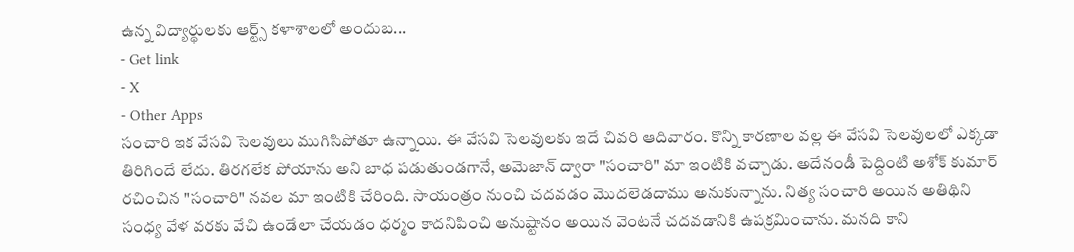ఉన్న విద్యార్థులకు ఆర్ట్స్ కళాశాలలో అందుబ...
- Get link
- X
- Other Apps
సంచారి ఇక వేసవి సెలవులు ముగిసిపోతూ ఉన్నాయి. ఈ వేసవి సెలవులకు ఇదే చివరి ఆదివారం. కొన్ని కారణాల వల్ల ఈ వేసవి సెలవులలో ఎక్కడా తిరిగిందే లేదు. తిరగలేక పోయాను అని బాధ పడుతుండగానే, అమెజాన్ ద్వారా "సంచారి" మా ఇంటికి వచ్చాడు. అదేనండీ పెద్దింటి అశోక్ కుమార్ రచించిన "సంచారి" నవల మా ఇంటికి చేరింది. సాయంత్రం నుంచి చదవడం మొదలెడదాము అనుకున్నాను. నిత్య సంచారి అయిన అతిథిని సంధ్య వేళ వరకు వేచి ఉండేలా చేయడం ధర్మం కాదనిపించి అనుష్టానం అయిన వెంటనే చదవడానికి ఉపక్రమించాను. మనది కాని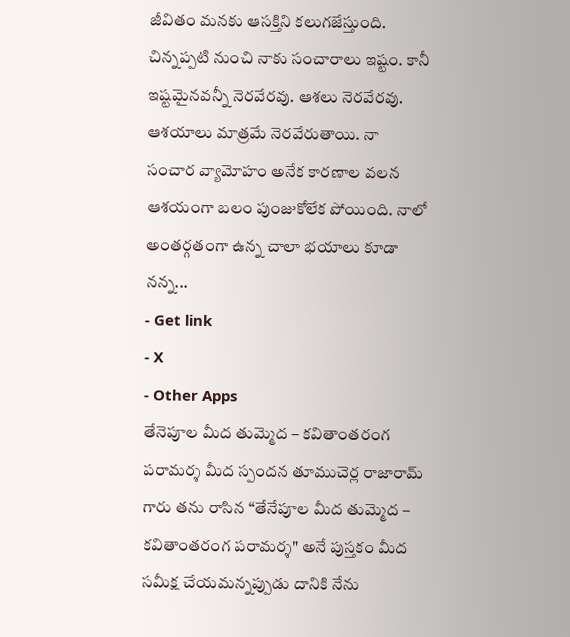జీవితం మనకు ఆసక్తిని కలుగజేస్తుంది. చిన్నప్పటి నుంచి నాకు సంచారాలు ఇష్టం. కానీ ఇష్టమైనవన్నీ నెరవేరవు. ఆశలు నెరవేరవు. ఆశయాలు మాత్రమే నెరవేరుతాయి. నా సంచార వ్యామోహం అనేక కారణాల వలన ఆశయంగా బలం పుంజుకోలేక పోయింది. నాలో అంతర్గతంగా ఉన్న చాలా భయాలు కూడా నన్న...
- Get link
- X
- Other Apps
తేనెపూల మీద తుమ్మెద – కవితాంతరంగ పరామర్శ మీద స్పందన తూముచెర్ల రాజారామ్ గారు తను రాసిన “తేనేపూల మీద తుమ్మెద – కవితాంతరంగ పరామర్శ" అనే పుస్తకం మీద సమీక్ష చేయమన్నప్పుడు దానికి నేను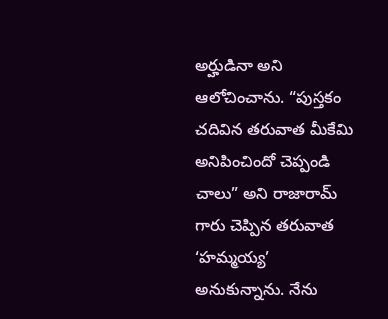అర్హుడినా అని ఆలోచించాను. “పుస్తకం చదివిన తరువాత మీకేమి అనిపించిందో చెప్పండి చాలు” అని రాజారామ్ గారు చెప్పిన తరువాత ‘హమ్మయ్య’ అనుకున్నాను. నేను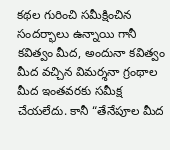కథల గురించి సమీక్షించిన సందర్భాలు ఉన్నాయి గానీ కవిత్వం మీద, అందునా కవిత్వం మీద వచ్చిన విమర్శనా గ్రంథాల మీద ఇంతవరకు సమీక్ష చేయలేదు. కానీ “తేనేపూల మీద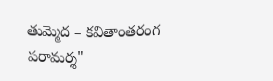తుమ్మెద – కవితాంతరంగ పరామర్శ"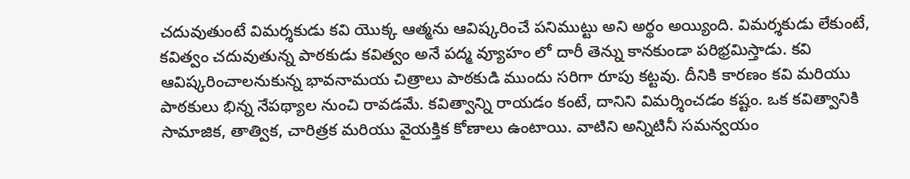చదువుతుంటే విమర్శకుడు కవి యొక్క ఆత్మను ఆవిష్కరించే పనిముట్టు అని అర్థం అయ్యింది. విమర్శకుడు లేకుంటే, కవిత్వం చదువుతున్న పాఠకుడు కవిత్వం అనే పద్మ వ్యూహం లో దారీ తెన్ను కానకుండా పరిభ్రమిస్తాడు. కవి ఆవిష్కరించాలనుకున్న భావనామయ చిత్రాలు పాఠకుడి ముందు సరిగా రూపు కట్టవు. దీనికి కారణం కవి మరియు పాఠకులు భిన్న నేపథ్యాల నుంచి రావడమే. కవిత్వాన్ని రాయడం కంటే, దానిని విమర్శించడం కష్టం. ఒక కవిత్వానికి సామాజిక, తాత్విక, చారిత్రక మరియు వైయక్తిక కోణాలు ఉంటాయి. వాటిని అన్నిటినీ సమన్వయం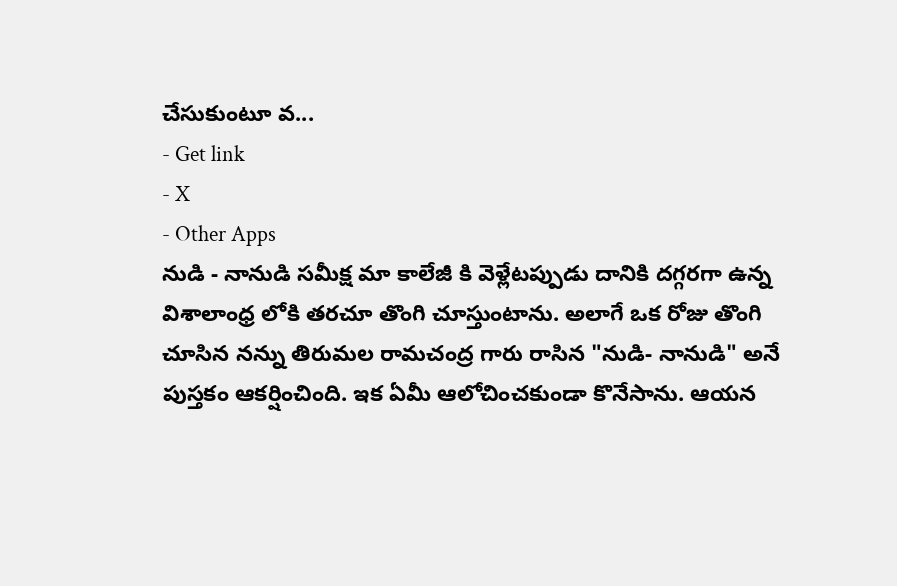చేసుకుంటూ వ...
- Get link
- X
- Other Apps
నుడి - నానుడి సమీక్ష మా కాలేజీ కి వెళ్లేటప్పుడు దానికి దగ్గరగా ఉన్న విశాలాంధ్ర లోకి తరచూ తొంగి చూస్తుంటాను. అలాగే ఒక రోజు తొంగి చూసిన నన్ను తిరుమల రామచంద్ర గారు రాసిన "నుడి- నానుడి" అనే పుస్తకం ఆకర్షించింది. ఇక ఏమీ ఆలోచించకుండా కొనేసాను. ఆయన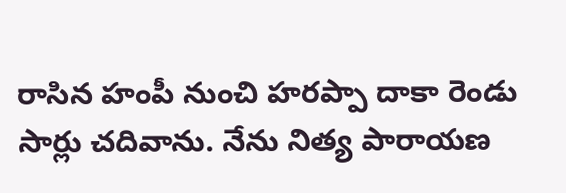రాసిన హంపీ నుంచి హరప్పా దాకా రెండు సార్లు చదివాను. నేను నిత్య పారాయణ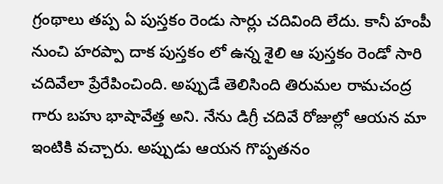గ్రంథాలు తప్ప ఏ పుస్తకం రెండు సార్లు చదివింది లేదు. కానీ హంపీ నుంచి హరప్పా దాక పుస్తకం లో ఉన్న శైలి ఆ పుస్తకం రెండో సారి చదివేలా ప్రేరేపించింది. అప్పుడే తెలిసింది తిరుమల రామచంద్ర గారు బహు భాషావేత్త అని. నేను డిగ్రీ చదివే రోజుల్లో ఆయన మా ఇంటికి వచ్చారు. అప్పుడు ఆయన గొప్పతనం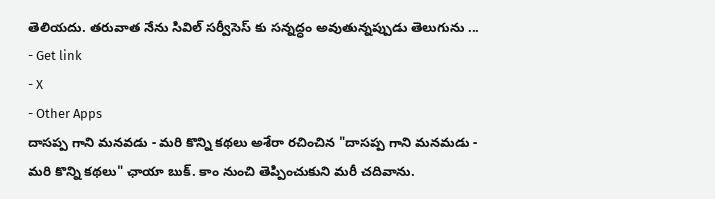తెలియదు. తరువాత నేను సివిల్ సర్వీసెస్ కు సన్నద్ధం అవుతున్నప్పుడు తెలుగును ...
- Get link
- X
- Other Apps
దాసప్ప గాని మనవడు - మరి కొన్ని కథలు అశేరా రచించిన "దాసప్ప గాని మనమడు - మరి కొన్ని కథలు" ఛాయా బుక్. కాం నుంచి తెప్పించుకుని మరీ చదివాను.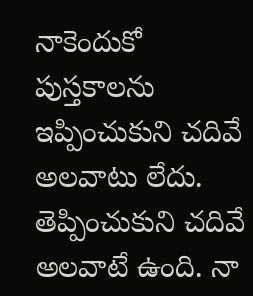నాకెందుకో పుస్తకాలను ఇప్పించుకుని చదివే అలవాటు లేదు. తెప్పించుకుని చదివే అలవాటే ఉంది. నా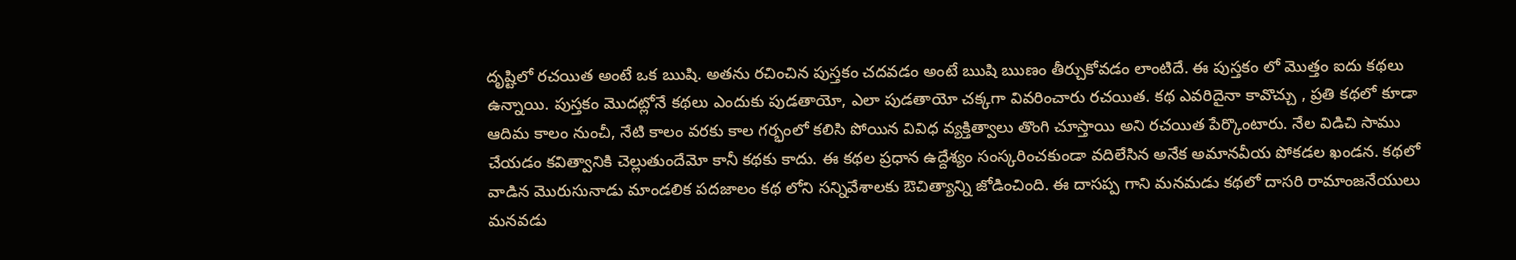దృష్టిలో రచయిత అంటే ఒక ఋషి. అతను రచించిన పుస్తకం చదవడం అంటే ఋషి ఋణం తీర్చుకోవడం లాంటిదే. ఈ పుస్తకం లో మొత్తం ఐదు కథలు ఉన్నాయి. పుస్తకం మొదట్లోనే కథలు ఎందుకు పుడతాయో, ఎలా పుడతాయో చక్కగా వివరించారు రచయిత. కథ ఎవరిదైనా కావొచ్చు , ప్రతి కథలో కూడా ఆదిమ కాలం నుంచీ, నేటి కాలం వరకు కాల గర్భంలో కలిసి పోయిన వివిధ వ్యక్తిత్వాలు తొంగి చూస్తాయి అని రచయిత పేర్కొంటారు. నేల విడిచి సాము చేయడం కవిత్వానికి చెల్లుతుందేమో కానీ కథకు కాదు. ఈ కథల ప్రధాన ఉద్దేశ్యం సంస్కరించకుండా వదిలేసిన అనేక అమానవీయ పోకడల ఖండన. కథలో వాడిన మొరుసునాడు మాండలిక పదజాలం కథ లోని సన్నివేశాలకు ఔచిత్యాన్ని జోడించింది. ఈ దాసప్ప గాని మనమడు కథలో దాసరి రామాంజనేయులు మనవడు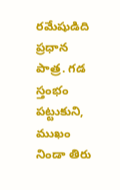రమేషుడిది ప్రధాన పాత్ర. గడ స్తంభం పట్టుకుని, ముఖం నిండా తిరు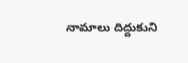నామాలు దిద్దుకుని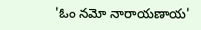'ఓం నమో నారాయణాయ'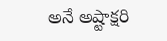అనే అష్టాక్షరి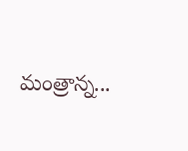మంత్రాన్న...